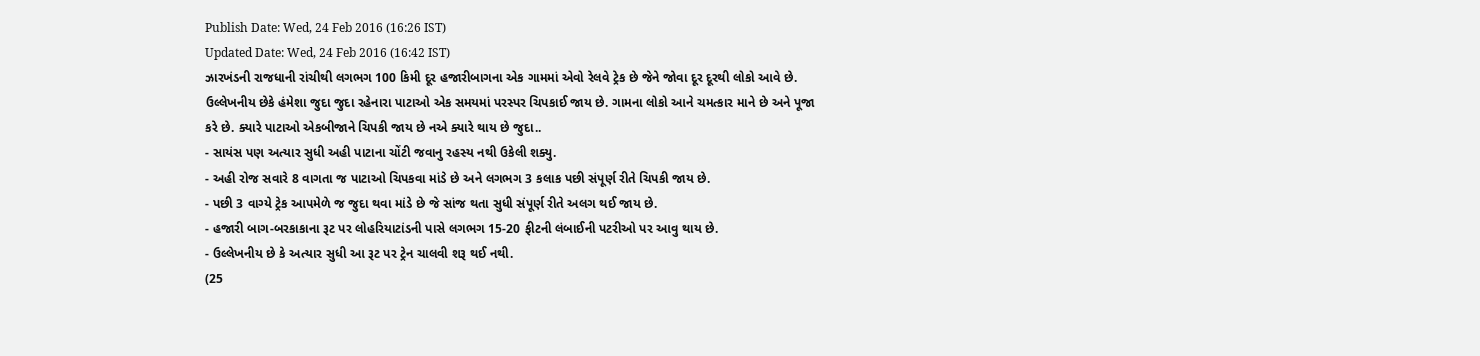Publish Date: Wed, 24 Feb 2016 (16:26 IST)
Updated Date: Wed, 24 Feb 2016 (16:42 IST)
ઝારખંડની રાજધાની રાંચીથી લગભગ 100 કિમી દૂર હજારીબાગના એક ગામમાં એવો રેલવે ટ્રેક છે જેને જોવા દૂર દૂરથી લોકો આવે છે. ઉલ્લેખનીય છેકે હંમેશા જુદા જુદા રહેનારા પાટાઓ એક સમયમાં પરસ્પર ચિપકાઈ જાય છે. ગામના લોકો આને ચમત્કાર માને છે અને પૂજા કરે છે. ક્યારે પાટાઓ એકબીજાને ચિપકી જાય છે નએ ક્યારે થાય છે જુદા..
- સાયંસ પણ અત્યાર સુધી અહી પાટાના ચોંટી જવાનુ રહસ્ય નથી ઉકેલી શક્યુ.
- અહી રોજ સવારે 8 વાગતા જ પાટાઓ ચિપકવા માંડે છે અને લગભગ 3 કલાક પછી સંપૂર્ણ રીતે ચિપકી જાય છે.
- પછી 3 વાગ્યે ટ્રેક આપમેળે જ જુદા થવા માંડે છે જે સાંજ થતા સુધી સંપૂર્ણ રીતે અલગ થઈ જાય છે.
- હજારી બાગ-બરકાકાના રૂટ પર લોહરિયાટાંડની પાસે લગભગ 15-20 ફીટની લંબાઈની પટરીઓ પર આવુ થાય છે.
- ઉલ્લેખનીય છે કે અત્યાર સુધી આ રૂટ પર ટ્રેન ચાલવી શરૂ થઈ નથી.
(25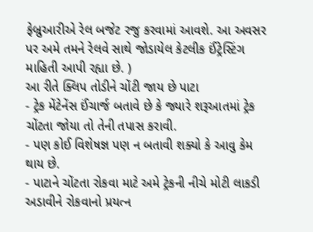ફેબ્રુઆરીએ રેલ બજેટ રજુ કરવામાં આવશે. આ અવસર પર અમે તમને રેલવે સાથે જોડાયેલ કેટલીક ઈંટ્રેસ્ટિંગ માહિતી આપી રહ્યા છે. )
આ રીતે ક્લિપ તોડીને ચોંટી જાય છે પાટા
- ટ્રેક મેંટેનેંસ ઈંચાર્જ બતાવે છે કે જ્યારે શરૂઆતમાં ટ્રેક ચોંટતા જોયા તો તેની તપાસ કરાવી.
- પણ કોઈ વિશેષજ્ઞ પણ ન બતાવી શક્યો કે આવુ કેમ થાય છે.
- પાટાને ચોંટતા રોકવા માટે અમે ટ્રેકની નીચે મોટી લાકડી અડાવીને રોકવાનો પ્રયત્ન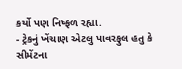કર્યો પણ નિષ્ફળ રહ્યા.
- ટ્રેકનું ખેંચાણ એટલુ પાવરફુલ હતુ કે સીમેંટના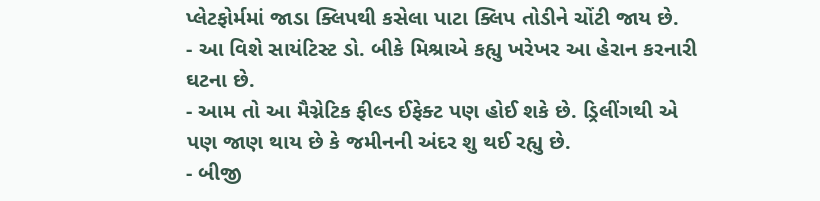પ્લેટફોર્મમાં જાડા ક્લિપથી કસેલા પાટા ક્લિપ તોડીને ચોંટી જાય છે.
- આ વિશે સાયંટિસ્ટ ડો. બીકે મિશ્રાએ કહ્યુ ખરેખર આ હેરાન કરનારી ઘટના છે.
- આમ તો આ મૈગ્નેટિક ફીલ્ડ ઈફેક્ટ પણ હોઈ શકે છે. ડ્રિલીંગથી એ પણ જાણ થાય છે કે જમીનની અંદર શુ થઈ રહ્યુ છે.
- બીજી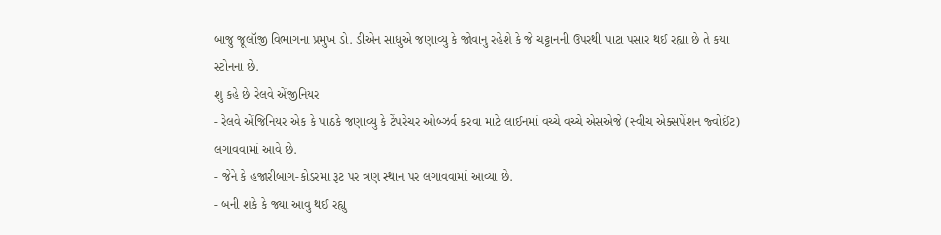બાજુ જૂલૉજી વિભાગના પ્રમુખ ડો. ડીએન સાધુએ જણાવ્યુ કે જોવાનુ રહેશે કે જે ચટ્ટાનની ઉપરથી પાટા પસાર થઈ રહ્યા છે તે કયા સ્ટોનના છે.
શુ કહે છે રેલવે એંજીનિયર
- રેલવે એંજિનિયર એક કે પાઠકે જણાવ્યુ કે ટેંપરેચર ઓબ્ઝર્વ કરવા માટે લાઈનમાં વચ્ચે વચ્ચે એસએજે (સ્વીચ એક્સપેંશન જ્વોઈંટ) લગાવવામાં આવે છે.
- જેને કે હજારીબાગ-કોડરમા રૂટ પર ત્રણ સ્થાન પર લગાવવામાં આવ્યા છે.
- બની શકે કે જ્યા આવુ થઈ રહ્યુ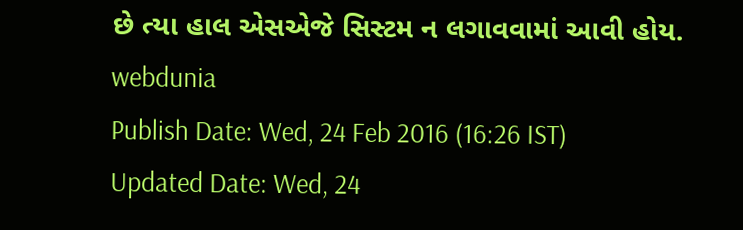છે ત્યા હાલ એસએજે સિસ્ટમ ન લગાવવામાં આવી હોય.
webdunia
Publish Date: Wed, 24 Feb 2016 (16:26 IST)
Updated Date: Wed, 24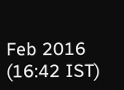Feb 2016 (16:42 IST)